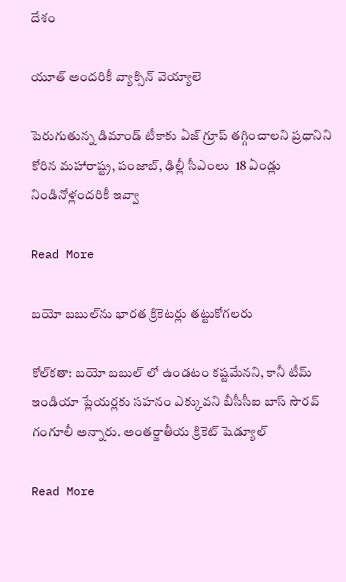దేశం

యూత్‌ అందరికీ వ్యాక్సిన్ వెయ్యాలె

పెరుగుతున్న డిమాండ్ టీకాకు ఏజ్ గ్రూప్ తగ్గించాలని ప్రధానిని కోరిన మహారాష్ట్ర, పంజాబ్, ఢిల్లీ సీఎంలు  18 ఏండ్లు నిండినోళ్లందరికీ ఇవ్వా

Read More

బయో బబుల్‌ను భారత క్రికెటర్లు తట్టుకోగలరు

కోల్‌కతా: బయో బబుల్ లో ఉండటం కష్టమేనని, కానీ టీమ్ ఇండియా ప్లేయర్లకు సహనం ఎక్కువని బీసీసీఐ బాస్ సౌరవ్ గంగూలీ అన్నారు. అంతర్జాతీయ క్రికెట్ షెడ్యూల్

Read More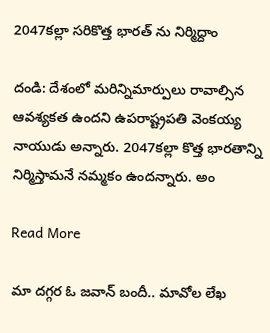2047కల్లా సరికొత్త భారత్ ను నిర్మిద్దాం

దండి: దేశంలో మరిన్నిమార్పులు రావాల్సిన ఆవశ్యకత ఉందని ఉపరాష్ట్రపతి వెంకయ్య నాయుడు అన్నారు. 2047కల్లా కొత్త భారతాన్ని నిర్మిస్తామనే నమ్మకం ఉందన్నారు. అం

Read More

మా దగ్గర ఓ జవాన్ బందీ.. మావోల లేఖ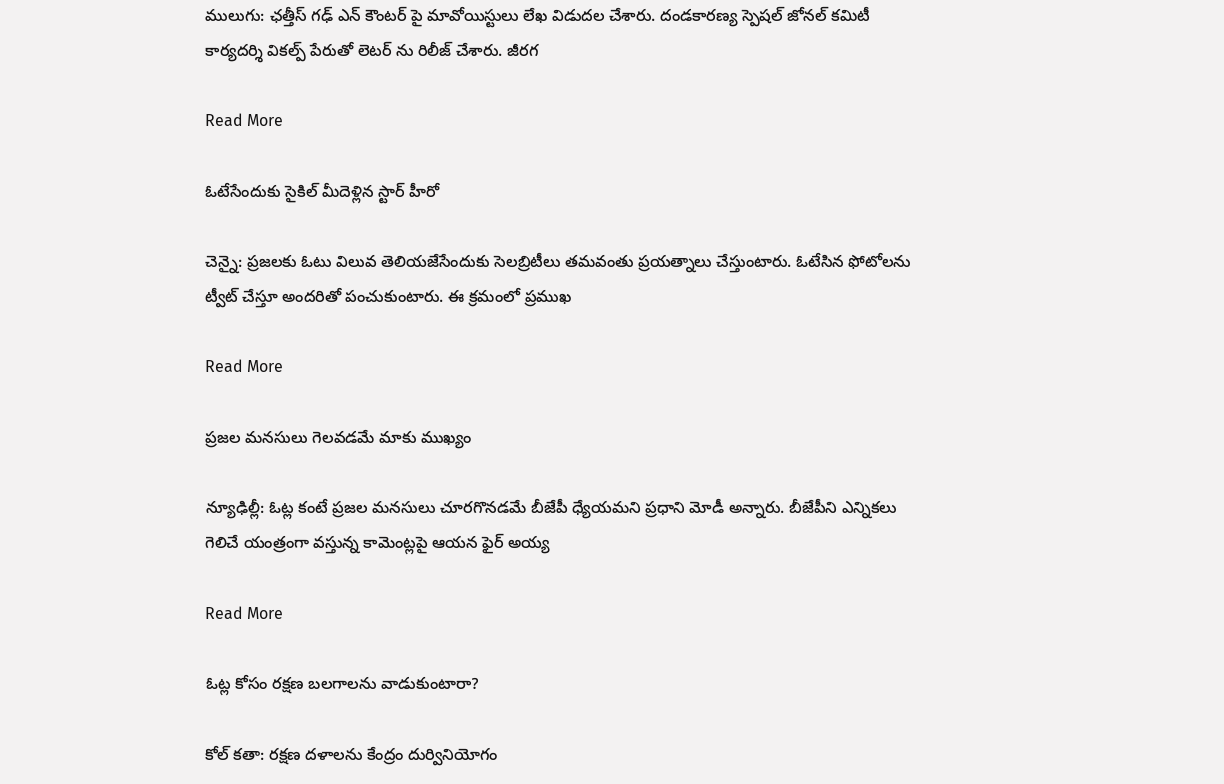ములుగు: ఛత్తీస్ గఢ్ ఎన్ కౌంటర్ పై మావోయిస్టులు లేఖ విడుదల చేశారు. దండకారణ్య స్పెషల్ జోనల్ కమిటీ కార్యదర్శి వికల్ప్ పేరుతో లెటర్ ను రిలీజ్ చేశారు. జీరగ

Read More

ఓటేసేందుకు సైకిల్ మీదెళ్లిన స్టార్ హీరో

చెన్నై: ప్రజలకు ఓటు విలువ తెలియజేసేందుకు సెలబ్రిటీలు తమవంతు ప్రయత్నాలు చేస్తుంటారు. ఓటేసిన ఫోటోలను ట్వీట్ చేస్తూ అందరితో పంచుకుంటారు. ఈ క్రమంలో ప్రముఖ

Read More

ప్రజల మనసులు గెలవడమే మాకు ముఖ్యం

న్యూఢిల్లీ: ఓట్ల కంటే ప్రజల మనసులు చూరగొనడమే బీజేపీ ధ్యేయమని ప్రధాని మోడీ అన్నారు. బీజేపీని ఎన్నికలు గెలిచే యంత్రంగా వస్తున్న కామెంట్లపై ఆయన ఫైర్ అయ్య

Read More

ఓట్ల కోసం రక్షణ బలగాలను వాడుకుంటారా?

కోల్ కతా: రక్షణ దళాలను కేంద్రం దుర్వినియోగం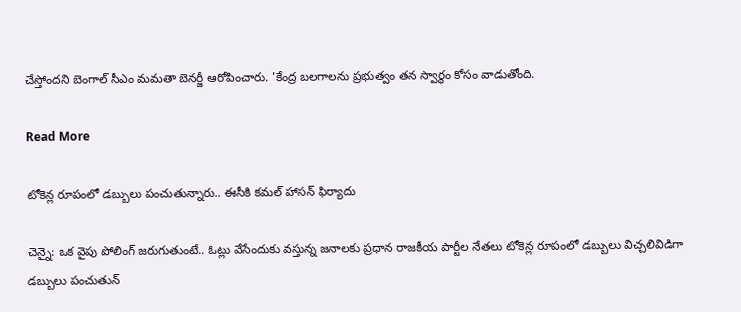చేస్తోందని బెంగాల్ సీఎం మమతా బెనర్జీ ఆరోపించారు. 'కేంద్ర బలగాలను ప్రభుత్వం తన స్వార్థం కోసం వాడుతోంది.

Read More

టోకెన్ల రూపంలో డబ్బులు పంచుతున్నారు.. ఈసీకి కమల్ హాసన్ ఫిర్యాదు

చెన్నై: ఒక వైపు పోలింగ్ జరుగుతుంటే.. ఓట్లు వేసేందుకు వస్తున్న జనాలకు ప్రధాన రాజకీయ పార్టీల నేతలు టోకెన్ల రూపంలో డబ్బులు విచ్చలివిడిగా డబ్బులు పంచుతున్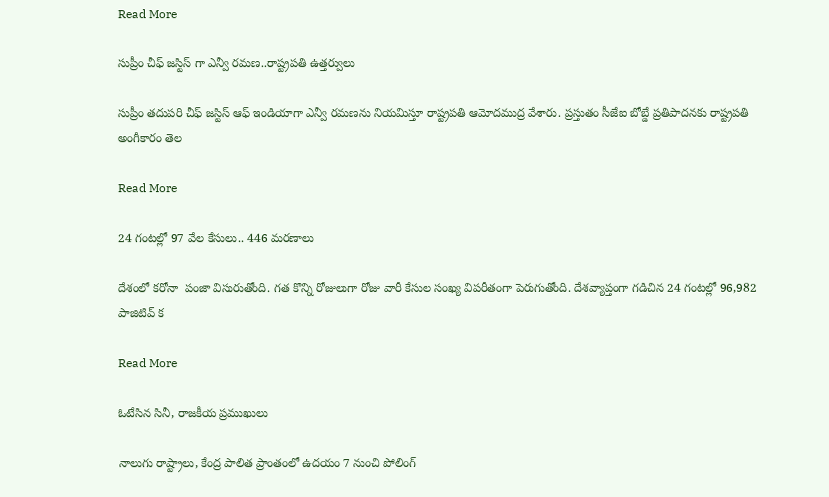Read More

సుప్రీం చీఫ్ జస్టిస్ గా ఎన్వీ రమణ..రాష్ట్రపతి ఉత్తర్వులు

సుప్రీం తదుపరి చీఫ్ జస్టిస్ ఆఫ్ ఇండియాగా ఎన్వీ రమణను నియమిస్తూ రాష్ట్రపతి ఆమోదముద్ర వేశారు. ప్రస్తుతం సీజేఐ బోబ్డే ప్రతిపాదనకు రాష్ట్రపతి అంగీకారం తెల

Read More

24 గంటల్లో 97 వేల కేసులు.. 446 మరణాలు

దేశంలో కరోనా  పంజా విసురుతోంది. గత కొన్ని రోజులుగా రోజు వారీ కేసుల సంఖ్య విపరీతంగా పెరుగుతోంది. దేశవ్యాప్తంగా గడిచిన 24 గంటల్లో 96,982 పాజిటివ్ క

Read More

ఓటేసిన సినీ, రాజకీయ ప్రముఖులు

నాలుగు రాష్ట్రాలు, కేంద్ర పాలిత ప్రాంతంలో ఉదయం 7 నుంచి పోలింగ్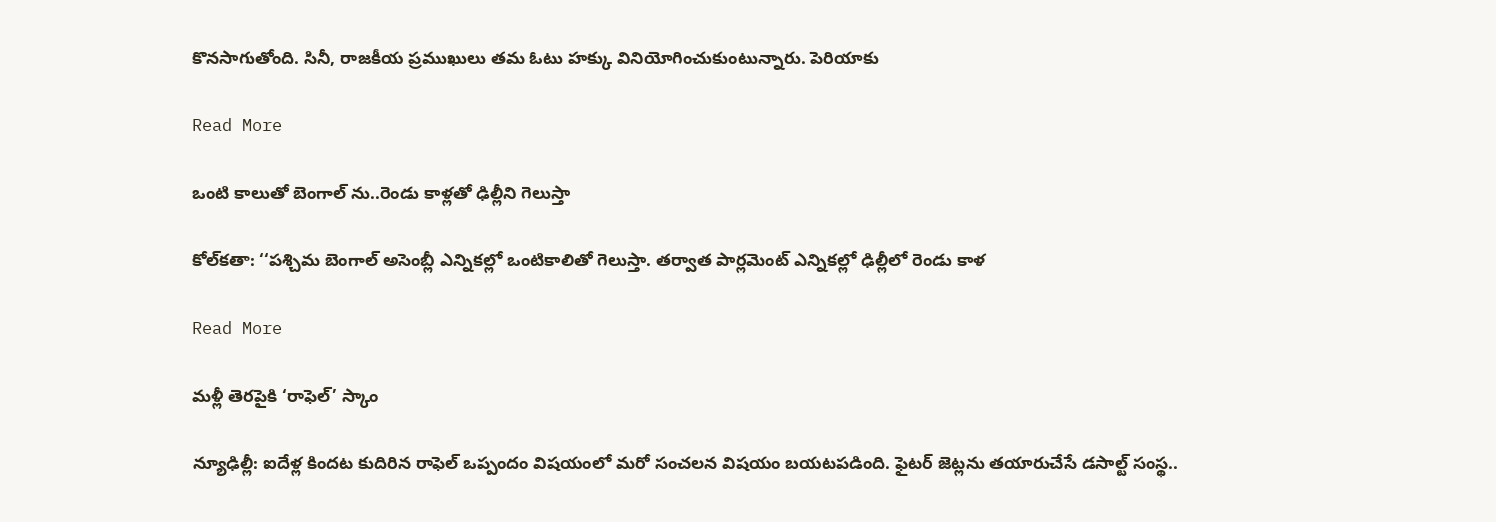కొనసాగుతోంది. సినీ, రాజకీయ ప్రముఖులు తమ ఓటు హక్కు వినియోగించుకుంటున్నారు. పెరియాకు

Read More

ఒంటి కాలుతో బెంగాల్ ను..రెండు కాళ్లతో ఢిల్లీని గెలుస్తా

కోల్‌‌‌‌కతా: ‘‘పశ్చిమ బెంగాల్ అసెంబ్లీ ఎన్నికల్లో ఒంటికాలితో గెలుస్తా. తర్వాత పార్లమెంట్ ఎన్నికల్లో ఢిల్లీలో రెండు కాళ

Read More

మళ్లీ తెరపైకి ‘రాఫెల్’ స్కాం

న్యూఢిల్లీ: ఐదేళ్ల కిందట కుదిరిన రాఫెల్ ఒప్పందం విషయంలో మరో సంచలన విషయం బయటపడింది. ఫైటర్ జెట్లను తయారుచేసే డసాల్ట్ సంస్థ..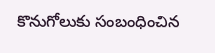కొనుగోలుకు సంబంధించిన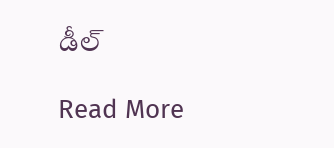డీల్

Read More